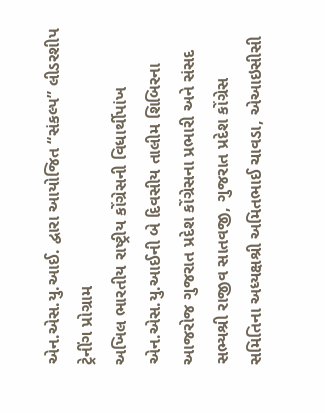એન.એસ.યુ.આઈ. દ્વારા આયોજિત “સંકલ્પ” લીડરશીપ ટ્રેનીંગ પ્રોગ્રામ
અખિલ ભારતીય રાષ્ટ્રીય કોંગ્રેસની વિધાર્થીપાંખ એન.એસ.યુ.આઈની બે દિવસીય તાલીમ શિબિરના આજરોજ ગુજરાત પ્રદેશ કોંગ્રેસના પ્રભારી અને સંસદ સભ્યશ્રી રાજીવ સાતવજી, ગુજરાત પ્રદેશ કોંગ્રેસ સમિતિના અધ્યક્ષશ્રી અમિતભાઈ ચાવડા, એઆઇસીસી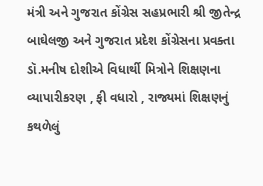મંત્રી અને ગુજરાત કોંગ્રેસ સહપ્રભારી શ્રી જીતેન્દ્ર બાઘેલજી અને ગુજરાત પ્રદેશ કોંગ્રેસના પ્રવક્તા ડૉ.મનીષ દોશીએ વિધાર્થી મિત્રોને શિક્ષણના વ્યાપારીકરણ , ફી વધારો , રાજ્યમાં શિક્ષણનું કથળેલું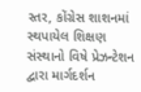સ્તર, કોંગ્રેસ શાશનમાં સ્થપાયેલ શિક્ષણ સંસ્થાનો વિષે પ્રેઝન્ટેશન દ્વારા માર્ગદર્શન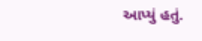આપ્યું હતું.